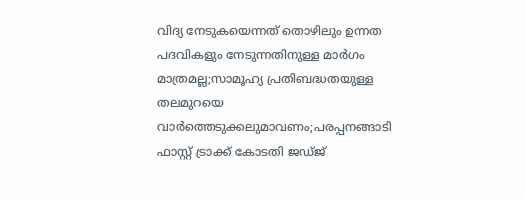വിദ്യ നേടുകയെന്നത് തൊഴിലും ഉന്നത പദവികളും നേടുന്നതിനുള്ള മാര്‍ഗം മാത്രമല്ല;സാമൂഹ്യ പ്രതിബദ്ധതയുള്ള തലമുറയെ വാര്‍ത്തെടുക്കലുമാവണം;പരപ്പനങ്ങാടി ഫാസ്റ്റ് ട്രാക്ക് കോടതി ജഡ്ജ്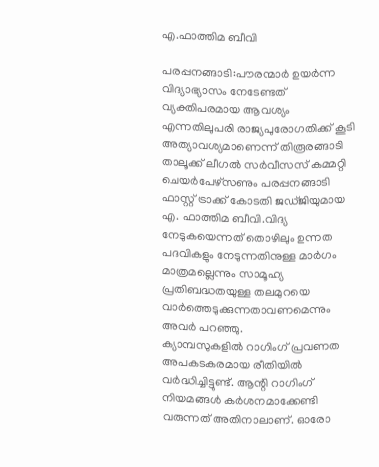എ.ഫാത്തിമ ബീവി

പരപ്പനങ്ങാടി:പൗരന്മാര്‍ ഉയര്‍ന്ന വിദ്യാഭ്യാസം നേടേണ്ടത് വ്യക്തിപരമായ ആവശ്യം എന്നതിലുപരി രാജ്യപുരോഗതിക്ക് കൂടി അത്യാവശ്യമാണെന്ന് തിരൂരങ്ങാടി താലൂക്ക് ലീഗല്‍ സര്‍വീസസ് കമ്മറ്റി ചെയര്‍പേഴ്‌സണും പരപ്പനങ്ങാടി ഫാസ്റ്റ് ട്രാക്ക് കോടതി ജഡ്ജിയുമായ എ. ഫാത്തിമ ബീവി.വിദ്യ നേടുകയെന്നത് തൊഴിലും ഉന്നത പദവികളും നേടുന്നതിനുള്ള മാര്‍ഗം മാത്രമല്ലെന്നും സാമൂഹ്യ പ്രതിബദ്ധതയുള്ള തലമുറയെ വാര്‍ത്തെടുക്കുന്നതാവണമെന്നും അവര്‍ പറഞ്ഞു.
ക്യാമ്പസുകളില്‍ റാഗിംഗ് പ്രവണത അപകടകരമായ രീതിയില്‍ വര്‍ദ്ധിച്ചിട്ടുണ്ട്. ആന്റി റാഗിംഗ് നിയമങ്ങള്‍ കര്‍ശനമാക്കേണ്ടി വരുന്നത് അതിനാലാണ്. ഓരോ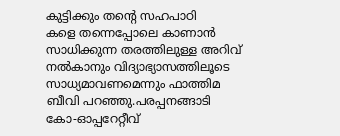കുട്ടിക്കും തന്റെ സഹപാഠി
കളെ തന്നെപ്പോലെ കാണാന്‍ സാധിക്കുന്ന തരത്തിലുള്ള അറിവ് നല്‍കാനും വിദ്യാഭ്യാസത്തിലൂടെ സാധ്യമാവണമെന്നും ഫാത്തിമ ബീവി പറഞ്ഞു.പരപ്പനങ്ങാടി കോ-ഓപ്പറേറ്റീവ്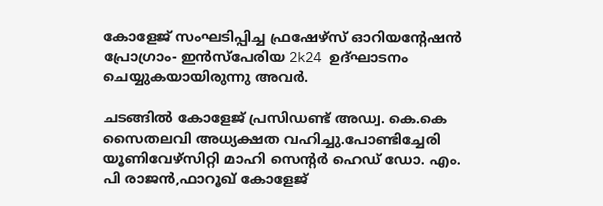കോളേജ് സംഘടിപ്പിച്ച ഫ്രഷേഴ്‌സ് ഓറിയന്റേഷന്‍ പ്രോഗ്രാം- ഇന്‍സ്‌പേരിയ 2k24 ഉദ്ഘാടനം ചെയ്യുകയായിരുന്നു അവര്‍.

ചടങ്ങില്‍ കോളേജ് പ്രസിഡണ്ട് അഡ്വ. കെ.കെ സൈതലവി അധ്യക്ഷത വഹിച്ചു.പോണ്ടിച്ചേരി യൂണിവേഴ്‌സിറ്റി മാഹി സെന്റര്‍ ഹെഡ് ഡോ. എം. പി രാജന്‍,ഫാറൂഖ് കോളേജ്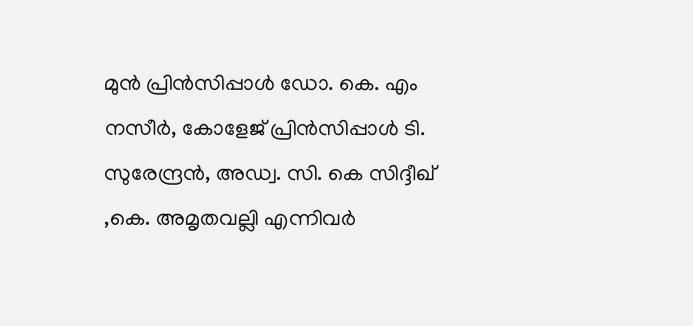മുന്‍ പ്രിന്‍സിപ്പാള്‍ ഡോ. കെ. എം നസീര്‍, കോളേജ് പ്രിന്‍സിപ്പാള്‍ ടി. സുരേന്ദ്രന്‍, അഡ്വ. സി. കെ സിദ്ദീഖ് ,കെ. അമൃതവല്ലി എന്നിവര്‍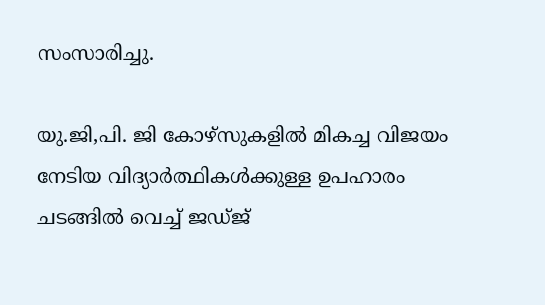സംസാരിച്ചു.

യു.ജി,പി. ജി കോഴ്‌സുകളില്‍ മികച്ച വിജയം നേടിയ വിദ്യാര്‍ത്ഥികള്‍ക്കുള്ള ഉപഹാരം ചടങ്ങില്‍ വെച്ച് ജഡ്ജ്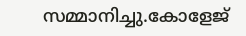സമ്മാനിച്ചു.കോളേജ്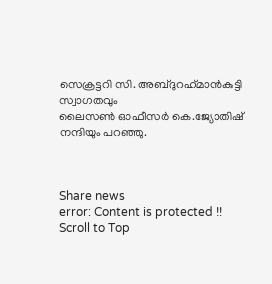സെക്രട്ടറി സി. അബ്ദുറഹ്‌മാന്‍കുട്ടി സ്വാഗതവും
ലൈസണ്‍ ഓഫീസര്‍ കെ.ജ്യോതിഷ് നന്ദിയും പറഞ്ഞു.



Share news
error: Content is protected !!
Scroll to Top